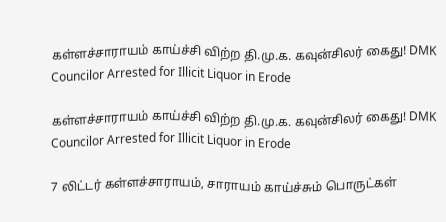கள்ளச்சாராயம் காய்ச்சி விற்ற தி.மு.க. கவுன்சிலர் கைது! DMK Councilor Arrested for Illicit Liquor in Erode

கள்ளச்சாராயம் காய்ச்சி விற்ற தி.மு.க. கவுன்சிலர் கைது! DMK Councilor Arrested for Illicit Liquor in Erode

7 லிட்டர் கள்ளச்சாராயம், சாராயம் காய்ச்சும் பொருட்கள்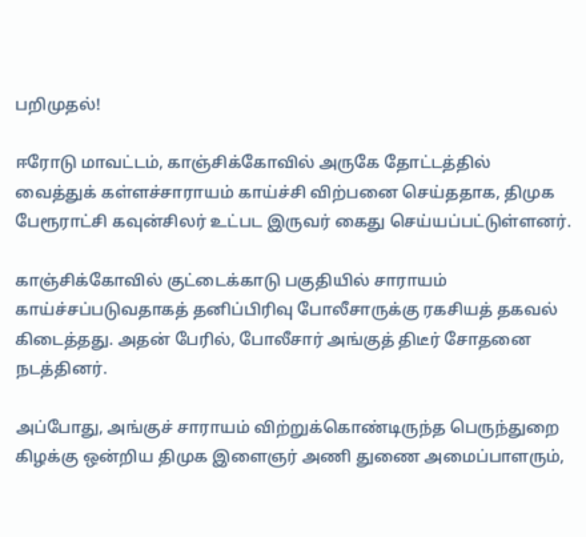பறிமுதல்!

ஈரோடு மாவட்டம், காஞ்சிக்கோவில் அருகே தோட்டத்தில் வைத்துக் கள்ளச்சாராயம் காய்ச்சி விற்பனை செய்ததாக, திமுக பேரூராட்சி கவுன்சிலர் உட்பட இருவர் கைது செய்யப்பட்டுள்ளனர்.

காஞ்சிக்கோவில் குட்டைக்காடு பகுதியில் சாராயம் காய்ச்சப்படுவதாகத் தனிப்பிரிவு போலீசாருக்கு ரகசியத் தகவல் கிடைத்தது. அதன் பேரில், போலீசார் அங்குத் திடீர் சோதனை நடத்தினர்.

அப்போது, அங்குச் சாராயம் விற்றுக்கொண்டிருந்த பெருந்துறை கிழக்கு ஒன்றிய திமுக இளைஞர் அணி துணை அமைப்பாளரும்,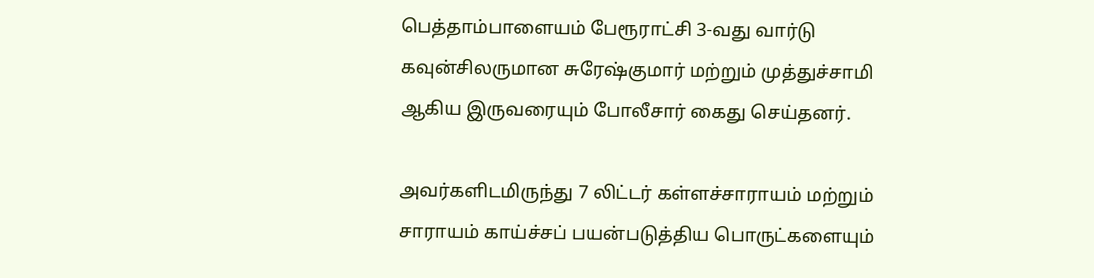பெத்தாம்பாளையம் பேரூராட்சி 3-வது வார்டு கவுன்சிலருமான சுரேஷ்குமார் மற்றும் முத்துச்சாமி ஆகிய இருவரையும் போலீசார் கைது செய்தனர்.

அவர்களிடமிருந்து 7 லிட்டர் கள்ளச்சாராயம் மற்றும் சாராயம் காய்ச்சப் பயன்படுத்திய பொருட்களையும்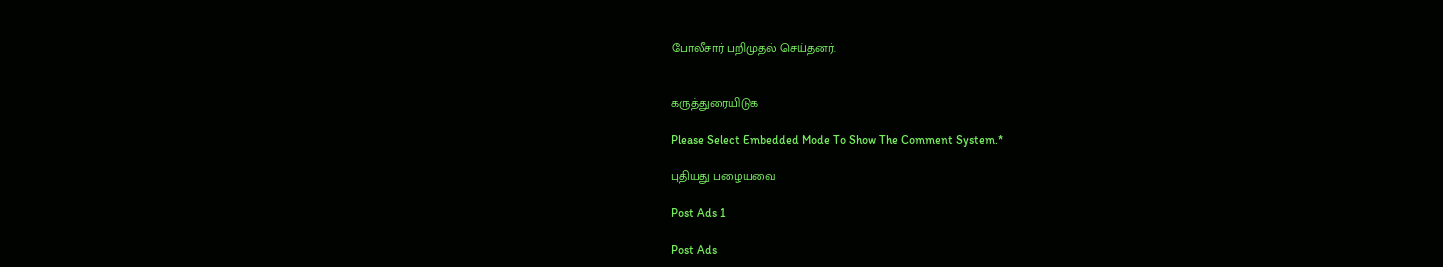போலீசார் பறிமுதல் செய்தனர்.


கருத்துரையிடுக

Please Select Embedded Mode To Show The Comment System.*

புதியது பழையவை

Post Ads 1

Post Ads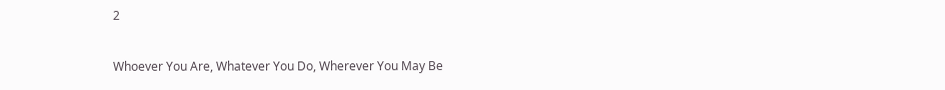2

Whoever You Are, Whatever You Do, Wherever You May Be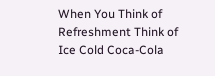When You Think of Refreshment Think of Ice Cold Coca-Cola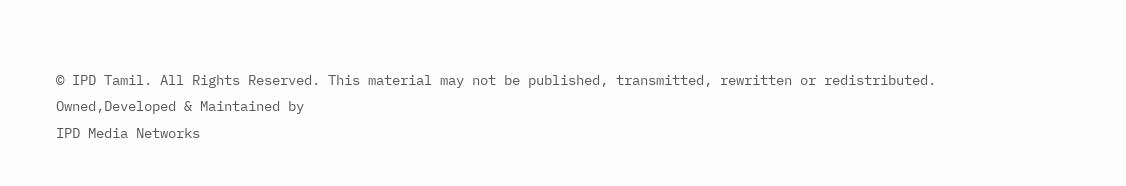© IPD Tamil. All Rights Reserved. This material may not be published, transmitted, rewritten or redistributed.
Owned,Developed & Maintained by
IPD Media Networks